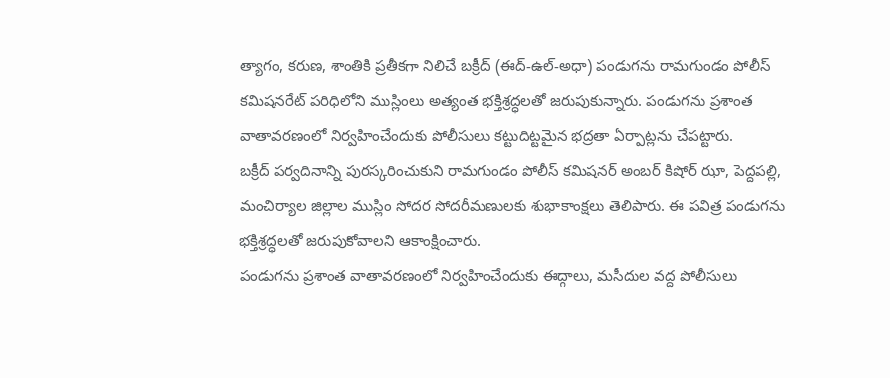త్యాగం, కరుణ, శాంతికి ప్రతీకగా నిలిచే బక్రీద్ (ఈద్-ఉల్-అధా) పండుగను రామగుండం పోలీస్ కమిషనరేట్ పరిధిలోని ముస్లింలు అత్యంత భక్తిశ్రద్ధలతో జరుపుకున్నారు. పండుగను ప్రశాంత వాతావరణంలో నిర్వహించేందుకు పోలీసులు కట్టుదిట్టమైన భద్రతా ఏర్పాట్లను చేపట్టారు.
బక్రీద్ పర్వదినాన్ని పురస్కరించుకుని రామగుండం పోలీస్ కమిషనర్ అంబర్ కిషోర్ ఝా, పెద్దపల్లి, మంచిర్యాల జిల్లాల ముస్లిం సోదర సోదరీమణులకు శుభాకాంక్షలు తెలిపారు. ఈ పవిత్ర పండుగను భక్తిశ్రద్ధలతో జరుపుకోవాలని ఆకాంక్షించారు.
పండుగను ప్రశాంత వాతావరణంలో నిర్వహించేందుకు ఈద్గాలు, మసీదుల వద్ద పోలీసులు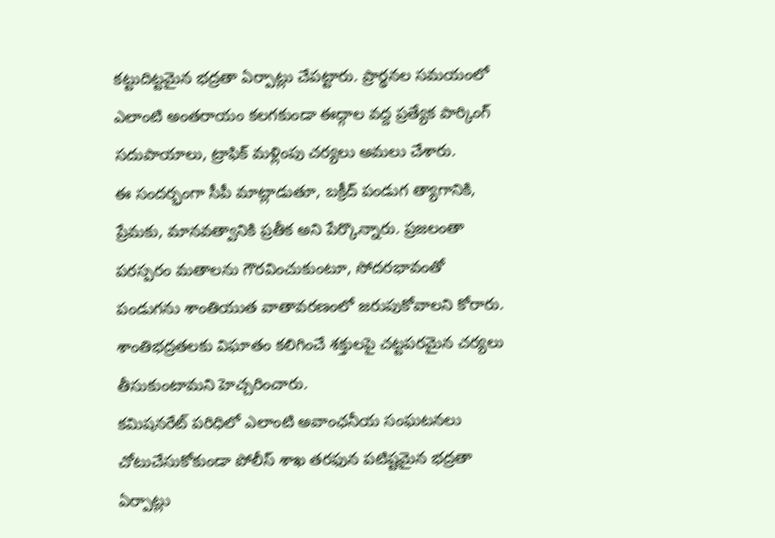కట్టుదిట్టమైన భద్రతా ఏర్పాట్లు చేపట్టారు. ప్రార్థనల సమయంలో ఎలాంటి అంతరాయం కలగకుండా ఈద్గాల వద్ద ప్రత్యేక పార్కింగ్ సదుపాయాలు, ట్రాఫిక్ మళ్లింపు చర్యలు అమలు చేశారు.
ఈ సందర్భంగా సీపీ మాట్లాడుతూ, బక్రీద్ పండుగ త్యాగానికి, ప్రేమకు, మానవత్వానికి ప్రతీక అని పేర్కొన్నారు. ప్రజలంతా పరస్పరం మతాలను గౌరవించుకుంటూ, సోదరభావంతో పండుగను శాంతియుత వాతావరణంలో జరుపుకోవాలని కోరారు. శాంతిభద్రతలకు విఘాతం కలిగించే శక్తులపై చట్టపరమైన చర్యలు తీసుకుంటామని హెచ్చరించారు.
కమిషనరేట్ పరిధిలో ఎలాంటి అవాంఛనీయ సంఘటనలు చోటుచేసుకోకుండా పోలీస్ శాఖ తరఫున పటిష్టమైన భద్రతా ఏర్పాట్లు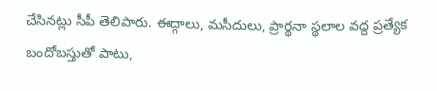చేసినట్లు సీపీ తెలిపారు. ఈద్గాలు, మసీదులు, ప్రార్థనా స్థలాల వద్ద ప్రత్యేక బందోబస్తుతో పాటు,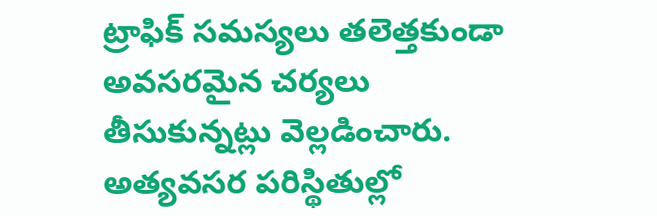ట్రాఫిక్ సమస్యలు తలెత్తకుండా అవసరమైన చర్యలు తీసుకున్నట్లు వెల్లడించారు. అత్యవసర పరిస్థితుల్లో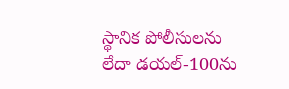స్థానిక పోలీసులను లేదా డయల్-100ను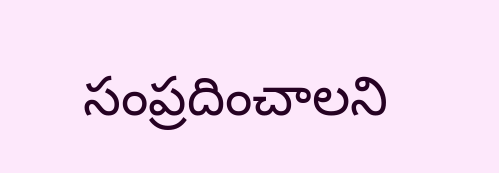సంప్రదించాలని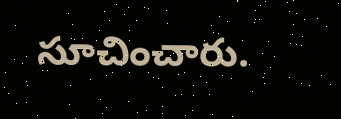సూచించారు.